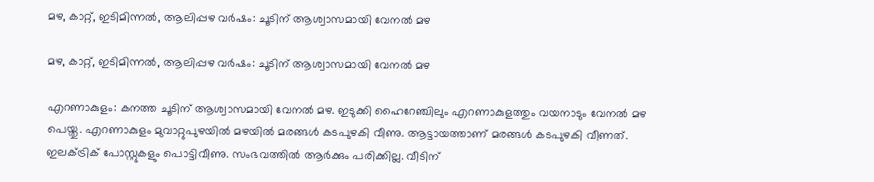മഴ, കാറ്റ്, ഇടിമിന്നൽ, ആലിപ്പഴ വർഷം: ചൂടിന് ആശ്വാസമായി വേനൽ മഴ

മഴ, കാറ്റ്, ഇടിമിന്നൽ, ആലിപ്പഴ വർഷം: ചൂടിന് ആശ്വാസമായി വേനൽ മഴ

എറണാകുളം: കനത്ത ചൂടിന് ആശ്വാസമായി വേനൽ മഴ. ഇടുക്കി ഹൈറേഞ്ചിലും എറണാകുളത്തും വയനാടും വേനൽ മഴ പെയ്തു. എറണാകുളം മുവാറ്റുപുഴയിൽ മഴയിൽ മരങ്ങൾ കടപുഴകി വീണു. ആട്ടായത്താണ് മരങ്ങൾ കടപുഴകി വീണത്. ഇലക്ട്രിക് പോസ്റ്റുകളും പൊട്ടിവീണു. സംഭവത്തിൽ ആർക്കും പരിക്കില്ല. വീടിന്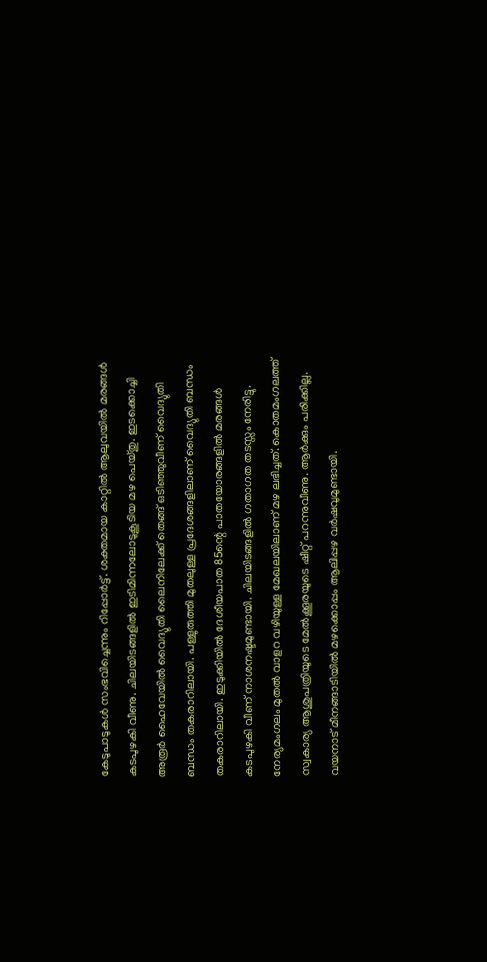കേടുപാടുകൾ സംഭവിച്ചെന്നും റിപ്പോർട്ട്. ശക്തമായ കാറ്റിൽ ആലുവയിൽ മരങ്ങൾ കടപുഴകി വീണു. ചിലയിടങ്ങളിൽ ഇടിമിന്നലോടുകൂടിയ മഴ പെയ്തു. ഇടക്കൊച്ചി അരൂർ ഹൈവേയിൽ വൈദ്യുതി ലൈനിലേക്ക് തെങ്ങ് ഒടിഞ്ഞുവീണ് വൈദ്യുതി ബന്ധം തകരാറിലായി. പള്ളുരുത്തി മുതലുള്ള പ്രദേശങ്ങളിലാണ് വൈദ്യുതി ബന്ധം തകരാറിലായി. ഇടുക്കിയിൽ ദേശീയപാത 85ന്റെ പാതയോരങ്ങളിൽ മരങ്ങൾ കടപുഴകി വീണ് നാശനഷ്ടമുണ്ടായി. ചിലയിടങ്ങളിൽ ഗതാഗത തടസ്സം നേരിട്ടു. നേര്യമംഗലം മുതൽ വാളറ വഴിയുള്ള മേഖലയിലാണ് മഴ ലഭിച്ചത്. കൊതമംഗലത്ത് സ്വകാര്യ ആശുപത്രിയുടെ മേൽക്കൂരയുടെ ഷീറ്റ് പറന്നുവീണു. ആർക്കും പരിക്കില്ല. വയനാട് മീനങ്ങാടിയിൽ മഴക്കൊപ്പം ആലിപ്പഴ വർഷവുമുണ്ടായി.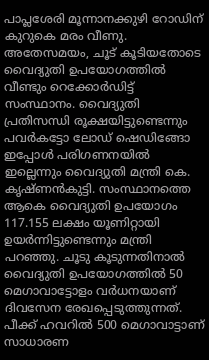പാപ്ലശേരി മൂന്നാനക്കുഴി റോഡിന് കുറുകെ മരം വീണു. അതേസമയം, ചൂട് കൂടിയതോടെ വൈദ്യുതി ഉപയോഗത്തിൽ വീണ്ടും റെക്കോർഡിട്ട് സംസ്ഥാനം. വൈദ്യുതി പ്രതിസന്ധി രൂക്ഷയിട്ടുണ്ടെന്നും പവർകട്ടോ ലോഡ് ഷെഡിങ്ങോ ഇപ്പോൾ പരിഗണനയിൽ ഇല്ലെന്നും വൈദ്യുതി മന്ത്രി കെ. കൃഷ്ണൻകുട്ടി. സംസ്ഥാനത്തെ ആകെ വൈദ്യുതി ഉപയോഗം 117.155 ലക്ഷം യൂണിറ്റായി ഉയർന്നിട്ടുണ്ടെന്നും മന്ത്രി പറഞ്ഞു. ചൂടു കൂടുന്നതിനാൽ വൈദ്യുതി ഉപയോഗത്തിൽ 50 മെഗാവാട്ടോളം വർധനയാണ് ദിവസേന രേഖപ്പെടുത്തുന്നത്. പീക്ക് ഹവറിൽ 500 മെഗാവാട്ടാണ് സാധാരണ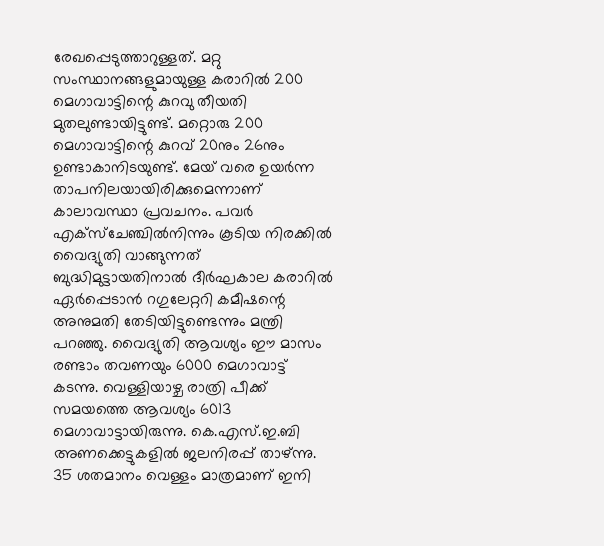രേഖപ്പെടുത്താറുള്ളത്. മറ്റു സംസ്ഥാനങ്ങളുമായുള്ള കരാറിൽ 200 മെഗാവാട്ടിന്റെ കുറവു തീയതി മുതലുണ്ടായിട്ടുണ്ട്. മറ്റൊരു 200 മെഗാവാട്ടിന്റെ കുറവ് 20നും 26നും ഉണ്ടാകാനിടയുണ്ട്. മേയ് വരെ ഉയർന്ന താപനിലയായിരിക്കുമെന്നാണ് കാലാവസ്ഥാ പ്രവചനം. പവർ എക്സ്ചേഞ്ചിൽനിന്നും കൂടിയ നിരക്കിൽ വൈദ്യുതി വാങ്ങുന്നത് ബുദ്ധിമുട്ടായതിനാൽ ദീർഘകാല കരാറിൽ ഏർപ്പെടാൻ റഗുലേറ്ററി കമീഷന്റെ അനുമതി തേടിയിട്ടുണ്ടെന്നും മന്ത്രി പറഞ്ഞു. വൈദ്യുതി ആവശ്യം ഈ മാസം രണ്ടാം തവണയും 6000 മെഗാവാട്ട് കടന്നു. വെള്ളിയാഴ്ച രാത്രി പീക്ക് സമയത്തെ ആവശ്യം 6013 മെഗാവാട്ടായിരുന്നു. കെ.എസ്.ഇ.ബി അണക്കെട്ടുകളിൽ ജലനിരപ്പ് താഴ്ന്നു. 35 ശതമാനം വെള്ളം മാത്രമാണ് ഇനി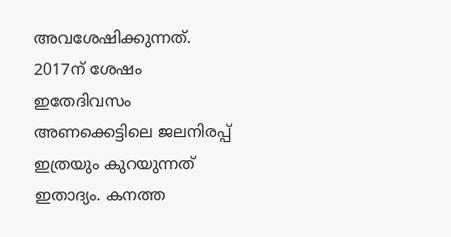അവശേഷിക്കുന്നത്. 2017ന് ശേഷം ഇതേദിവസം അണക്കെട്ടിലെ ജലനിരപ്പ് ഇത്രയും കുറയുന്നത് ഇതാദ്യം. കനത്ത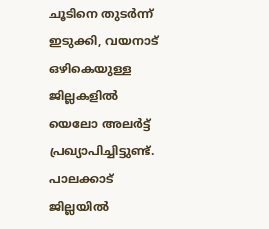ചൂടിനെ തുടർന്ന് ഇടുക്കി, വയനാട് ഒഴികെയുള്ള ജില്ലകളിൽ യെലോ അലർട്ട് പ്രഖ്യാപിച്ചിട്ടുണ്ട്. പാലക്കാട് ജില്ലയിൽ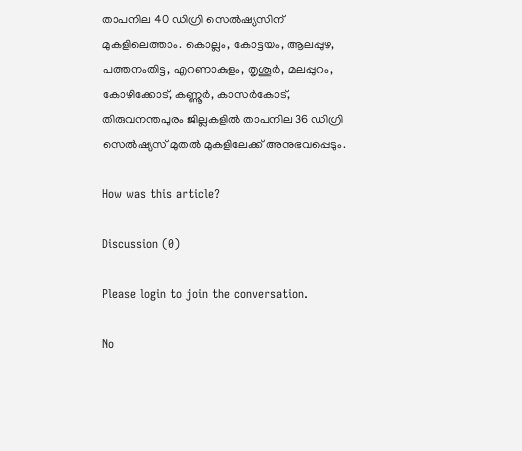താപനില 40 ഡിഗ്രി സെൽഷ്യസിന് മുകളിലെത്താം. കൊല്ലം, കോട്ടയം, ആലപ്പുഴ, പത്തനംതിട്ട, എറണാകുളം, തൃശൂർ, മലപ്പുറം, കോഴിക്കോട്, കണ്ണൂർ, കാസർകോട്, തിരുവനന്തപുരം ജില്ലകളിൽ താപനില 36 ഡിഗ്രി സെൽഷ്യസ് മുതൽ മുകളിലേക്ക് അനുഭവപ്പെടും.

How was this article?

Discussion (0)

Please login to join the conversation.

No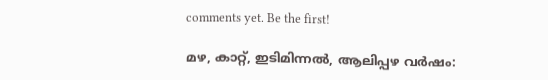comments yet. Be the first!

മഴ, കാറ്റ്, ഇടിമിന്നൽ, ആലിപ്പഴ വർഷം: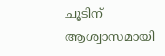ചൂടിന് ആശ്വാസമായി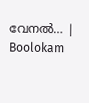വേനൽ… | Boolokam